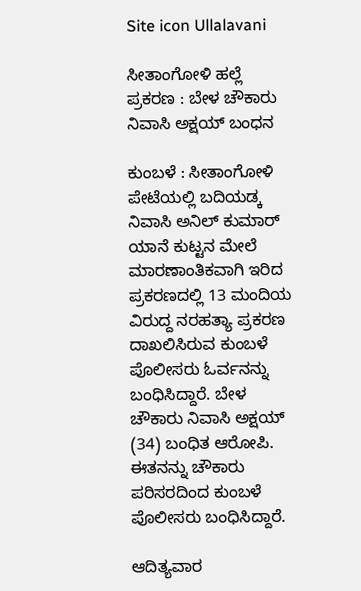Site icon Ullalavani

ಸೀತಾಂಗೋಳಿ ಹಲ್ಲೆ ಪ್ರಕರಣ : ಬೇಳ ಚೌಕಾರು ನಿವಾಸಿ ಅಕ್ಷಯ್ ಬಂಧನ

ಕುಂಬಳೆ : ಸೀತಾಂಗೋಳಿ ಪೇಟೆಯಲ್ಲಿ ಬದಿಯಡ್ಕ ನಿವಾಸಿ ಅನಿಲ್ ಕುಮಾರ್ ಯಾನೆ ಕುಟ್ಟನ ಮೇಲೆ ಮಾರಣಾಂತಿಕವಾಗಿ ಇರಿದ ಪ್ರಕರಣದಲ್ಲಿ 13 ಮಂದಿಯ ವಿರುದ್ದ ನರಹತ್ಯಾ ಪ್ರಕರಣ ದಾಖಲಿಸಿರುವ ಕುಂಬಳೆ ಪೊಲೀಸರು ಓರ್ವನನ್ನು ಬಂಧಿಸಿದ್ದಾರೆ. ಬೇಳ ಚೌಕಾರು ನಿವಾಸಿ ಅಕ್ಷಯ್ (34) ಬಂಧಿತ ಆರೋಪಿ. ಈತನನ್ನು ಚೌಕಾರು ಪರಿಸರದಿಂದ ಕುಂಬಳೆ ಪೊಲೀಸರು ಬಂಧಿಸಿದ್ದಾರೆ.

ಆದಿತ್ಯವಾರ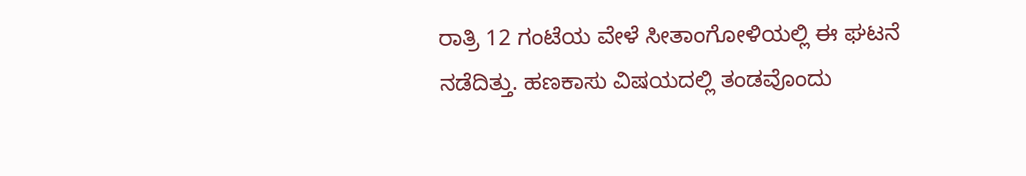ರಾತ್ರಿ 12 ಗಂಟೆಯ ವೇಳೆ ಸೀತಾಂಗೋಳಿಯಲ್ಲಿ ಈ ಘಟನೆ ನಡೆದಿತ್ತು. ಹಣಕಾಸು ವಿಷಯದಲ್ಲಿ ತಂಡವೊಂದು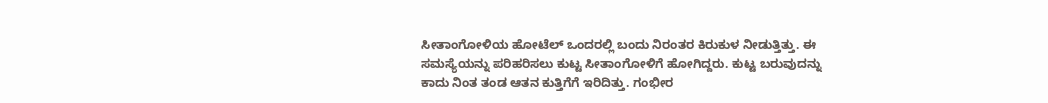ಸೀತಾಂಗೋಳಿಯ ಹೋಟೆಲ್ ಒಂದರಲ್ಲಿ ಬಂದು ನಿರಂತರ ಕಿರುಕುಳ ನೀಡುತ್ತಿತ್ತು. ಈ ಸಮಸ್ಯೆಯನ್ನು ಪರಿಹರಿಸಲು ಕುಟ್ಟ ಸೀತಾಂಗೋಳಿಗೆ ಹೋಗಿದ್ದರು. ಕುಟ್ಟ ಬರುವುದನ್ನು ಕಾದು ನಿಂತ ತಂಡ ಆತನ ಕುತ್ತಿಗೆಗೆ ಇರಿದಿತ್ತು. ಗಂಭೀರ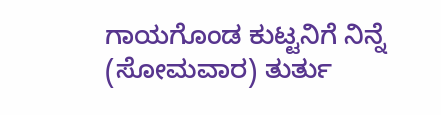ಗಾಯಗೊಂಡ ಕುಟ್ಟನಿಗೆ ನಿನ್ನೆ (ಸೋಮವಾರ) ತುರ್ತು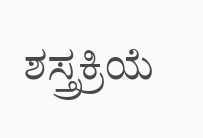ಶಸ್ತ್ರಕ್ರಿಯೆ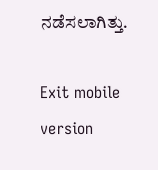ನಡೆಸಲಾಗಿತ್ತು.

Exit mobile version